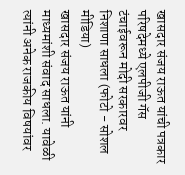खासदार संजय राऊत यांची पत्रकार परिषदेमध्ये एलपीजी गॅस टंचाईवरून मोदी सरकारवर निशाणा साधला (फोटो - सोशल मीडिया)
खासदार संजय राऊत यांनी माध्यमांशी संवाद साधला. यावेळी त्यांनी अनेक राजकीय विषयांवर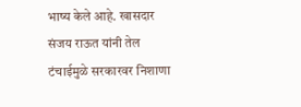भाष्य केले आहे. खासदार संजय राऊत यांनी तेल टंचाईमुळे सरकारवर निशाणा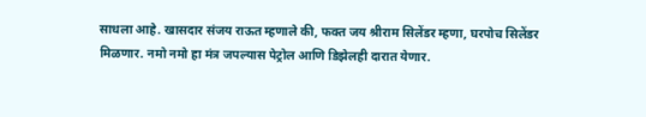साधला आहे. खासदार संजय राऊत म्हणाले की, फक्त जय श्रीराम सिलेंडर म्हणा, घरपोच सिलेंडर मिळणार. नमो नमो हा मंत्र जपल्यास पेट्रोल आणि डिझेलही दारात येणार.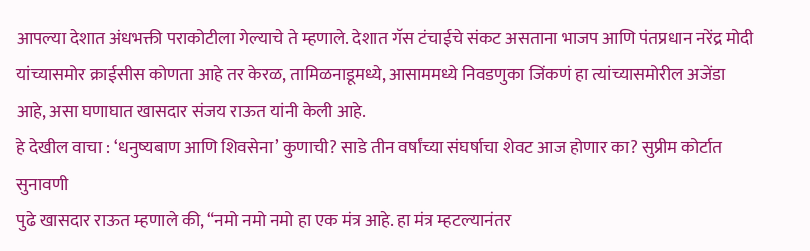आपल्या देशात अंधभक्ती पराकोटीला गेल्याचे ते म्हणाले. देशात गॅस टंचाईचे संकट असताना भाजप आणि पंतप्रधान नरेंद्र मोदी यांच्यासमोर क्राईसीस कोणता आहे तर केरळ, तामिळनाडूमध्ये, आसाममध्ये निवडणुका जिंकणं हा त्यांच्यासमोरील अजेंडा आहे, असा घणाघात खासदार संजय राऊत यांनी केली आहे.
हे देखील वाचा : ‘धनुष्यबाण आणि शिवसेना’ कुणाची? साडे तीन वर्षांच्या संघर्षाचा शेवट आज होणार का? सुप्रीम कोर्टात सुनावणी
पुढे खासदार राऊत म्हणाले की, “नमो नमो नमो हा एक मंत्र आहे. हा मंत्र म्हटल्यानंतर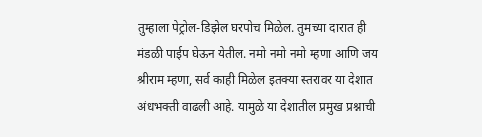तुम्हाला पेट्रोल-डिझेल घरपोच मिळेल. तुमच्या दारात ही मंडळी पाईप घेऊन येतील. नमो नमो नमो म्हणा आणि जय श्रीराम म्हणा, सर्व काही मिळेल इतक्या स्तरावर या देशात अंधभक्ती वाढली आहे. यामुळे या देशातील प्रमुख प्रश्नाची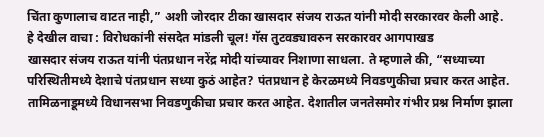चिंता कुणालाच वाटत नाही,” अशी जोरदार टीका खासदार संजय राऊत यांनी मोदी सरकारवर केली आहे.
हे देखील वाचा : विरोधकांनी संसदेत मांडली चूल! गॅस तुटवड्यावरुन सरकारवर आगपाखड
खासदार संजय राऊत यांनी पंतप्रधान नरेंद्र मोदी यांच्यावर निशाणा साधला. ते म्हणाले की, “सध्याच्या परिस्थितीमध्ये देशाचे पंतप्रधान सध्या कुठं आहेत? पंतप्रधान हे केरळमध्ये निवडणुकीचा प्रचार करत आहेत. तामिळनाडूमध्ये विधानसभा निवडणुकीचा प्रचार करत आहेत. देशातील जनतेसमोर गंभीर प्रश्न निर्माण झाला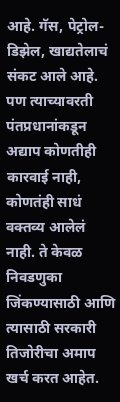आहे. गॅस, पेट्रोल-डिझेल, खाद्यतेलाचं संकट आले आहे. पण त्याच्यावरती पंतप्रधानांकडून अद्याप कोणतीही कारवाई नाही, कोणतंही साधं वक्तव्य आलेलं नाही. ते केवळ निवडणुका जिंकण्यासाठी आणि त्यासाठी सरकारी तिजोरीचा अमाप खर्च करत आहेत.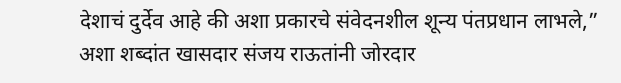देशाचं दुर्देव आहे की अशा प्रकारचे संवेदनशील शून्य पंतप्रधान लाभले,” अशा शब्दांत खासदार संजय राऊतांनी जोरदार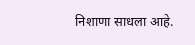निशाणा साधला आहे.